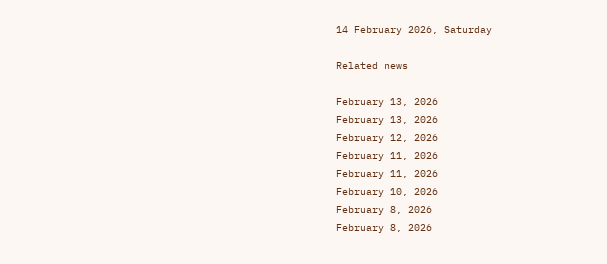14 February 2026, Saturday

Related news

February 13, 2026
February 13, 2026
February 12, 2026
February 11, 2026
February 11, 2026
February 10, 2026
February 8, 2026
February 8, 2026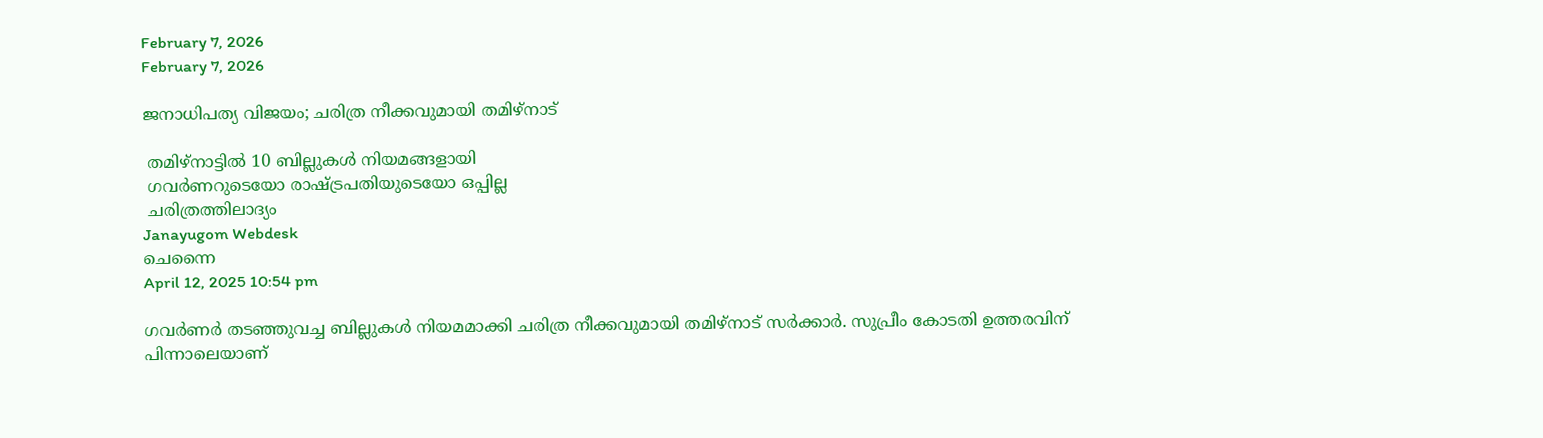February 7, 2026
February 7, 2026

ജനാധിപത്യ വിജയം; ചരിത്ര നീക്കവുമായി തമിഴ്നാട്

 തമിഴ്‌നാട്ടില്‍ 10 ബില്ലുകള്‍ നിയമങ്ങളായി
 ഗവര്‍ണറുടെയോ രാഷ്ട്രപതിയുടെയോ ഒപ്പില്ല
 ചരിത്രത്തിലാദ്യം
Janayugom Webdesk
ചെന്നൈ
April 12, 2025 10:54 pm

ഗവര്‍ണര്‍ തടഞ്ഞുവച്ച ബില്ലുകള്‍ നിയമമാക്കി ചരിത്ര നീക്കവുമായി തമിഴ്‌നാട് സര്‍ക്കാര്‍. സുപ്രീം കോടതി ഉത്തരവിന് പിന്നാലെയാണ്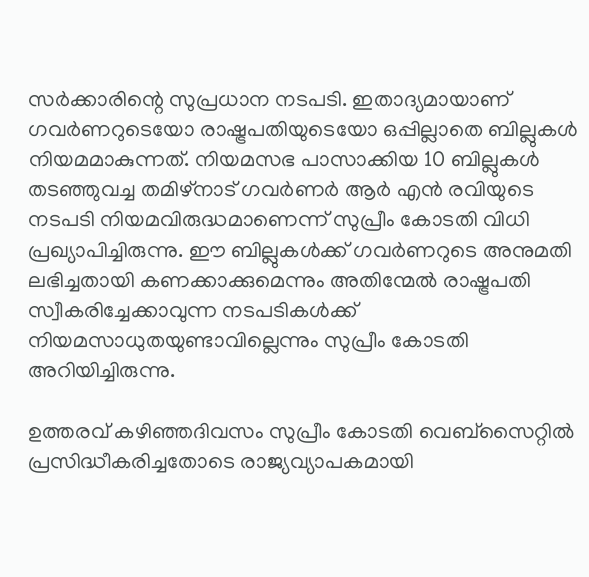സര്‍ക്കാരിന്റെ സുപ്രധാന നടപടി. ഇതാദ്യമായാണ് ഗവര്‍ണറുടെയോ രാഷ്ട്രപതിയുടെയോ ഒപ്പില്ലാതെ ബില്ലുകള്‍ നിയമമാകുന്നത്. നിയമസഭ പാസാക്കിയ 10 ബില്ലുകള്‍ തടഞ്ഞുവച്ച തമിഴ്‌നാട് ഗവര്‍ണര്‍ ആര്‍ എന്‍ രവിയുടെ നടപടി നിയമവിരുദ്ധമാണെന്ന് സുപ്രീം കോടതി വിധി പ്രഖ്യാപിച്ചിരുന്നു. ഈ ബില്ലുകള്‍ക്ക് ഗവര്‍ണറുടെ അനുമതി ലഭിച്ചതായി കണക്കാക്കുമെന്നും അതിന്മേല്‍ രാഷ്ട്രപതി സ്വീകരിച്ചേക്കാവുന്ന നടപടികള്‍ക്ക് നിയമസാധുതയുണ്ടാവില്ലെന്നും സുപ്രീം കോടതി അറിയിച്ചിരുന്നു.

ഉത്തരവ് കഴിഞ്ഞദിവസം സുപ്രീം കോടതി വെബ്സൈറ്റില്‍ പ്രസിദ്ധീകരിച്ചതോടെ രാജ്യവ്യാപകമായി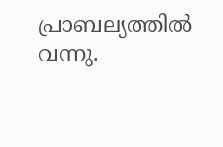പ്രാബല്യത്തില്‍ വന്നു.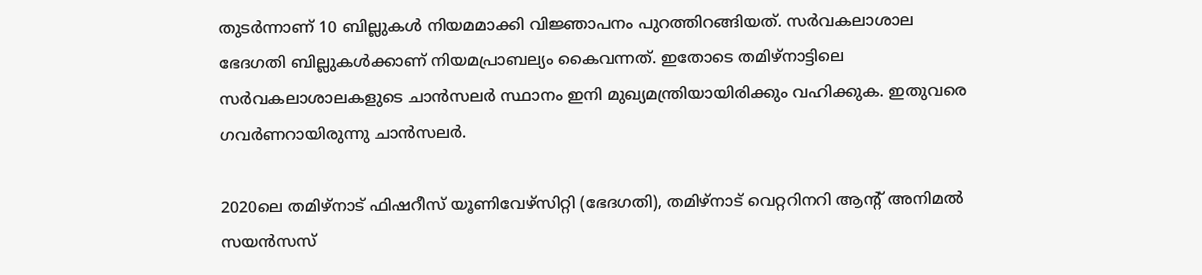തുടര്‍ന്നാണ് 10 ബില്ലുകള്‍ നിയമമാക്കി വിജ്ഞാപനം പുറത്തിറങ്ങിയത്. സര്‍വകലാശാല ഭേദഗതി ബില്ലുകള്‍ക്കാണ് നിയമപ്രാബല്യം കൈവന്നത്. ഇതോടെ തമിഴ്‌നാട്ടിലെ സര്‍വകലാശാലകളുടെ ചാന്‍സലര്‍ സ്ഥാനം ഇനി മുഖ്യമന്ത്രിയായിരിക്കും വഹിക്കുക. ഇതുവരെ ഗവര്‍ണറായിരുന്നു ചാന്‍സലര്‍.

2020ലെ തമിഴ്‌നാട് ഫിഷറീസ് യൂണിവേഴ്‌സിറ്റി (ഭേദഗതി), തമിഴ്‌നാട് വെറ്ററിനറി ആന്റ് അനിമൽ സയൻസസ്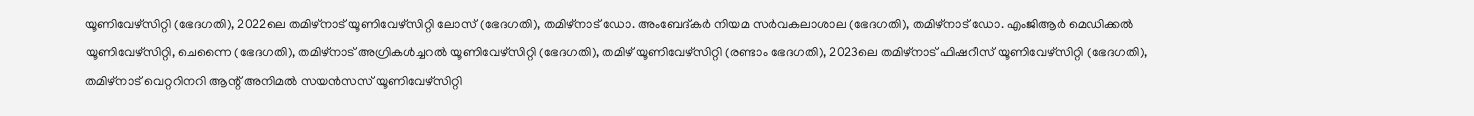യൂണിവേഴ്‌സിറ്റി (ഭേദഗതി), 2022ലെ തമിഴ്‌നാട് യൂണിവേഴ്‌സിറ്റി ലോസ് (ഭേദഗതി), തമിഴ്‌നാട് ഡോ. അംബേദ്കർ നിയമ സർവകലാശാല (ഭേദഗതി), തമിഴ്‌നാട് ഡോ. എംജിആർ മെഡിക്കൽ യൂണിവേഴ്സിറ്റി, ചെന്നൈ (ഭേദഗതി), തമിഴ്‌നാട് അഗ്രികൾച്ചറൽ യൂണിവേഴ്‌സിറ്റി (ഭേദഗതി), തമിഴ് യൂണിവേഴ്‌സിറ്റി (രണ്ടാം ഭേദഗതി), 2023ലെ തമിഴ്‌നാട് ഫിഷറീസ് യൂണിവേഴ്‌സിറ്റി (ഭേദഗതി), തമിഴ്‌നാട് വെറ്ററിനറി ആന്റ് അനിമൽ സയൻസസ് യൂണിവേഴ്‌സിറ്റി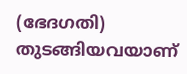(ഭേദഗതി) തുടങ്ങിയവയാണ്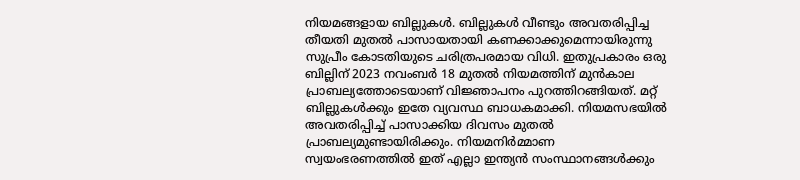നിയമങ്ങളായ ബില്ലുകള്‍. ബില്ലുകൾ വീണ്ടും അവതരിപ്പിച്ച തീയതി മുതൽ പാസായതായി കണക്കാക്കുമെന്നായിരുന്നു സുപ്രീം കോടതിയുടെ ചരിത്രപരമായ വിധി. ഇതുപ്രകാരം ഒരു ബില്ലിന് 2023 നവംബര്‍ 18 മുതല്‍ നിയമത്തിന് മുന്‍കാല പ്രാബല്യത്തോടെയാണ് വിജ്ഞാപനം പുറത്തിറങ്ങിയത്. മറ്റ് ബില്ലുകള്‍ക്കും ഇതേ വ്യവസ്ഥ ബാധകമാക്കി. നിയമസഭയില്‍ അവതരിപ്പിച്ച് പാസാക്കിയ ദിവസം മുതല്‍ പ്രാബല്യമുണ്ടായിരിക്കും. നിയമനിര്‍മ്മാണ സ്വയംഭരണത്തില്‍ ഇത് എല്ലാ ഇന്ത്യൻ സംസ്ഥാനങ്ങൾക്കും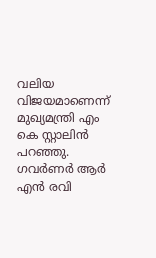വലിയ വിജയമാണെന്ന് മുഖ്യമന്ത്രി എം കെ സ്റ്റാലിന്‍ പറഞ്ഞു. ഗവർണർ ആർ എൻ രവി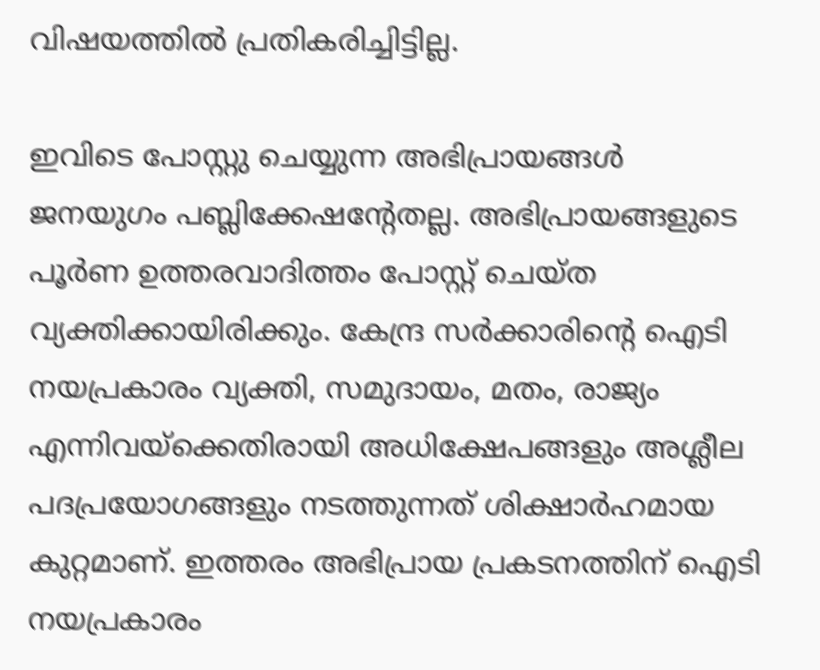വിഷയത്തിൽ പ്രതികരിച്ചിട്ടില്ല.

ഇവിടെ പോസ്റ്റു ചെയ്യുന്ന അഭിപ്രായങ്ങള്‍ ജനയുഗം പബ്ലിക്കേഷന്റേതല്ല. അഭിപ്രായങ്ങളുടെ പൂര്‍ണ ഉത്തരവാദിത്തം പോസ്റ്റ് ചെയ്ത വ്യക്തിക്കായിരിക്കും. കേന്ദ്ര സര്‍ക്കാരിന്റെ ഐടി നയപ്രകാരം വ്യക്തി, സമുദായം, മതം, രാജ്യം എന്നിവയ്‌ക്കെതിരായി അധിക്ഷേപങ്ങളും അശ്ലീല പദപ്രയോഗങ്ങളും നടത്തുന്നത് ശിക്ഷാര്‍ഹമായ കുറ്റമാണ്. ഇത്തരം അഭിപ്രായ പ്രകടനത്തിന് ഐടി നയപ്രകാരം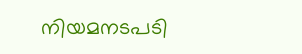നിയമനടപടി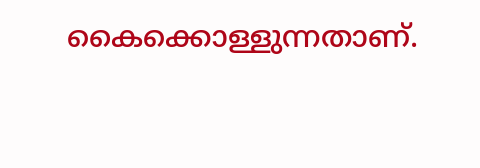കൈക്കൊള്ളുന്നതാണ്.